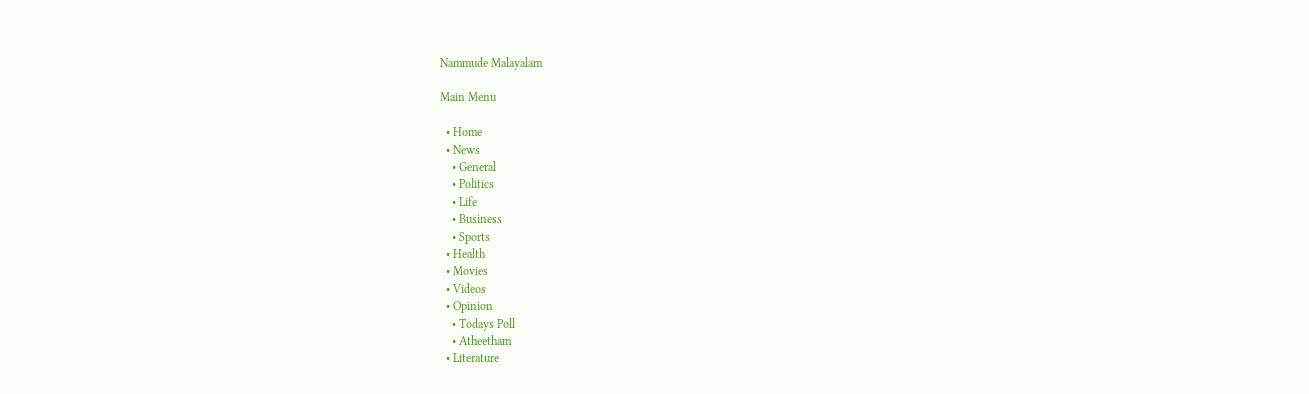Nammude Malayalam

Main Menu

  • Home
  • News
    • General
    • Politics
    • Life
    • Business
    • Sports
  • Health
  • Movies
  • Videos
  • Opinion
    • Todays Poll
    • Atheetham
  • Literature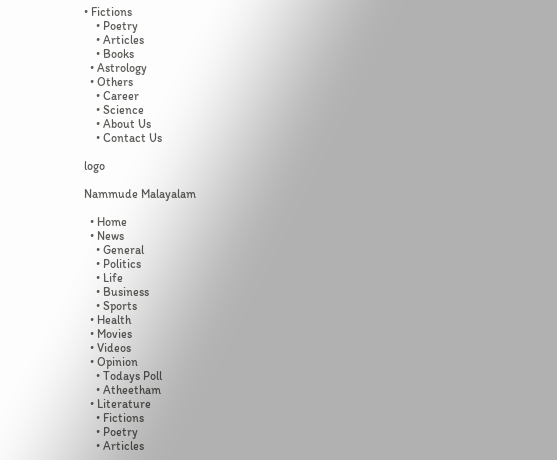• Fictions
    • Poetry
    • Articles
    • Books
  • Astrology
  • Others
    • Career
    • Science
    • About Us
    • Contact Us

logo

Nammude Malayalam

  • Home
  • News
    • General
    • Politics
    • Life
    • Business
    • Sports
  • Health
  • Movies
  • Videos
  • Opinion
    • Todays Poll
    • Atheetham
  • Literature
    • Fictions
    • Poetry
    • Articles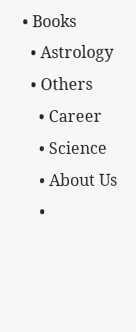• Books
  • Astrology
  • Others
    • Career
    • Science
    • About Us
    •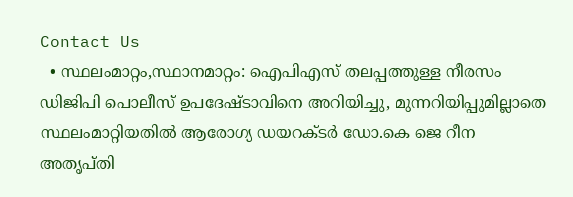Contact Us
  • സ്ഥലംമാറ്റം,സ്ഥാനമാറ്റം: ഐപിഎസ് തലപ്പത്തുള്ള നീരസം ഡിജിപി പൊലീസ് ഉപദേഷ്ടാവിനെ അറിയിച്ചു, മുന്നറിയിപ്പുമില്ലാതെ സ്ഥലംമാറ്റിയതിൽ ആരോഗ്യ ഡയറക്ടർ ഡോ.കെ ജെ റീന അതൃപ്തി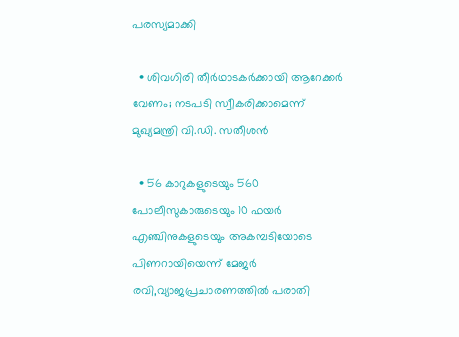പരസ്യമാക്കി

  • ശിവഗിരി തീർഥാടകർക്കായി ആറേക്കർ വേണം; നടപടി സ്വീകരിക്കാമെന്ന് മുഖ്യമന്ത്രി വി.ഡി. സതീശൻ

  • 56 കാറുകളുടെയും 560 പോലീസുകാരുടെയും 10 ഫയർ എഞ്ചിനുകളുടെയും അകമ്പടിയോടെ പിണറായിയെന്ന് മേജർ രവി,വ്യാജപ്രചാരണത്തിൽ പരാതി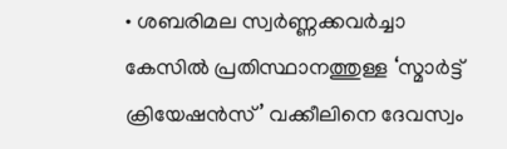• ശബരിമല സ്വർണ്ണക്കവർച്ചാ കേസിൽ പ്രതിസ്ഥാനത്തുള്ള ‘സ്മാർട്ട് ക്രിയേഷൻസ്’ വക്കീലിനെ ദേവസ്വം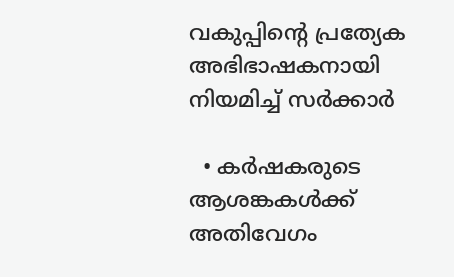വകുപ്പിന്‍റെ പ്രത്യേക അഭിഭാഷകനായി നിയമിച്ച് സര്‍ക്കാര്‍

  • കർഷകരുടെ ആശങ്കകൾക്ക് അതിവേഗം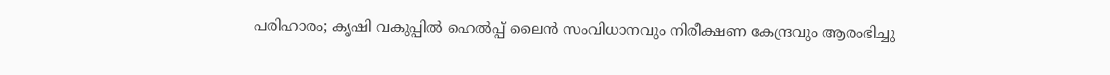പരിഹാരം; കൃഷി വകുപ്പിൽ ഹെൽപ്പ് ലൈൻ സംവിധാനവും നിരീക്ഷണ കേന്ദ്രവും ആരംഭിച്ചു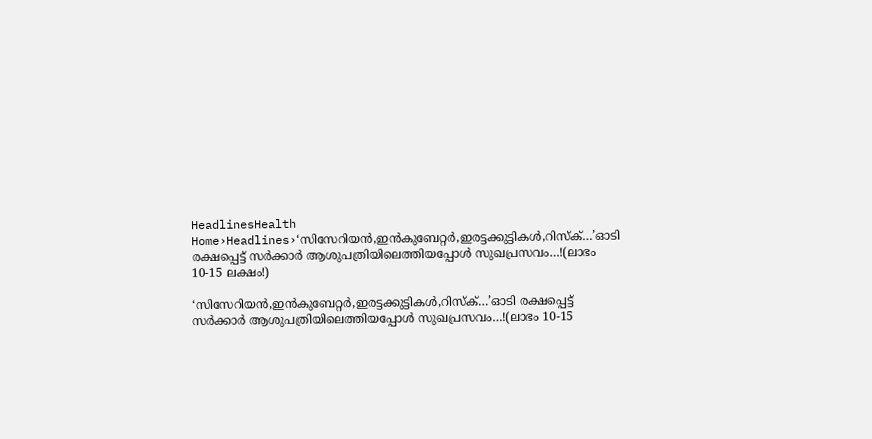HeadlinesHealth
Home›Headlines›‘സിസേറിയൻ,ഇൻകുബേറ്റർ,ഇരട്ടക്കുട്ടികൾ,റിസ്ക്…’ഓടി രക്ഷപ്പെട്ട് സർക്കാർ ആശുപത്രിയിലെത്തിയപ്പോൾ സുഖപ്രസവം…!(ലാഭം 10-15 ലക്ഷം!)

‘സിസേറിയൻ,ഇൻകുബേറ്റർ,ഇരട്ടക്കുട്ടികൾ,റിസ്ക്…’ഓടി രക്ഷപ്പെട്ട് സർക്കാർ ആശുപത്രിയിലെത്തിയപ്പോൾ സുഖപ്രസവം…!(ലാഭം 10-15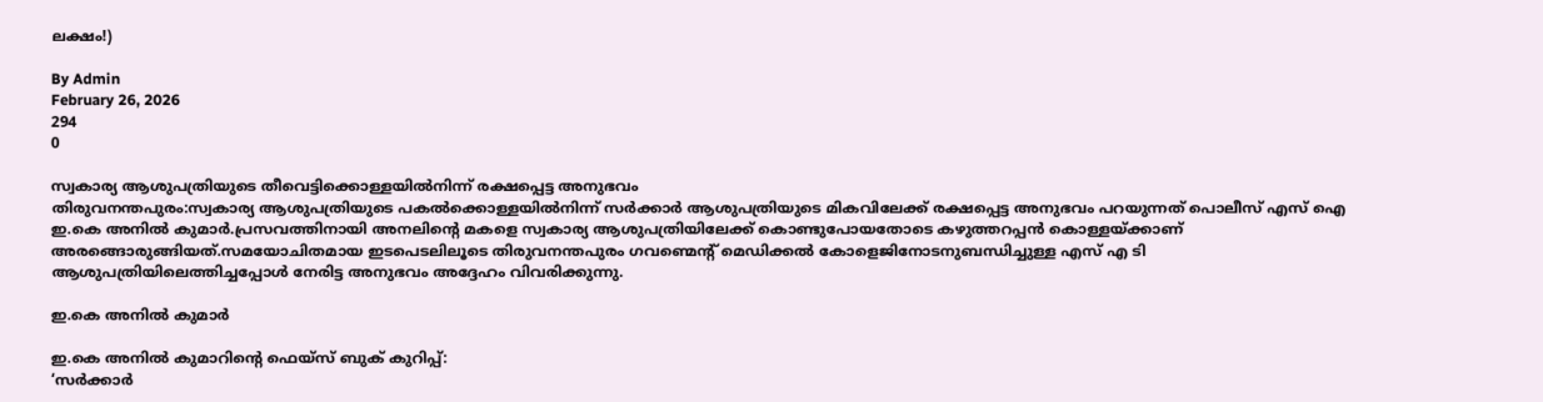ലക്ഷം!)

By Admin
February 26, 2026
294
0

സ്വകാര്യ ആശുപത്രിയുടെ തീവെട്ടിക്കൊള്ളയിൽനിന്ന് രക്ഷപ്പെട്ട അനുഭവം
തിരുവനന്തപുരം:സ്വകാര്യ ആശുപത്രിയുടെ പകൽക്കൊള്ളയിൽനിന്ന് സർക്കാർ ആശുപത്രിയുടെ മികവിലേക്ക് രക്ഷപ്പെട്ട അനുഭവം പറയുന്നത് പൊലീസ് എസ് ഐ ഇ.കെ അനിൽ കുമാർ.പ്രസവത്തിനായി അനലിൻ്റെ മകളെ സ്വകാര്യ ആശുപത്രിയിലേക്ക് കൊണ്ടുപോയതോടെ കഴുത്തറപ്പൻ കൊള്ളയ്ക്കാണ് അരങ്ങൊരുങ്ങിയത്.സമയോചിതമായ ഇടപെടലിലൂടെ തിരുവനന്തപുരം ഗവണ്മെൻ്റ് മെഡിക്കൽ കോളെജിനോടനുബന്ധിച്ചുള്ള എസ് എ ടി ആശുപത്രിയിലെത്തിച്ചപ്പോൾ നേരിട്ട അനുഭവം അദ്ദേഹം വിവരിക്കുന്നു.

ഇ.കെ അനിൽ കുമാർ

ഇ.കെ അനിൽ കുമാറിൻ്റെ ഫെയ്സ് ബുക് കുറിപ്പ്:
‘സർക്കാർ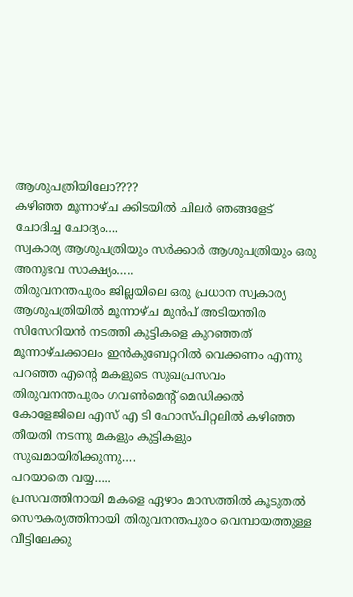ആശുപത്രിയിലോ????
കഴിഞ്ഞ മൂന്നാഴ്ച ക്കിടയിൽ ചിലർ ഞങ്ങളേട് ചോദിച്ച ചോദ്യം….
സ്വകാര്യ ആശുപത്രിയും സർക്കാർ ആശുപത്രിയും ഒരു അനുഭവ സാക്ഷ്യം…..
തിരുവനന്തപുരം ജില്ലയിലെ ഒരു പ്രധാന സ്വകാര്യ ആശുപത്രിയിൽ മൂന്നാഴ്ച മുൻപ് അടിയന്തിര സിസേറിയൻ നടത്തി കുട്ടികളെ കുറഞ്ഞത് മൂന്നാഴ്ചക്കാലം ഇൻകുബേറ്ററിൽ വെക്കണം എന്നു പറഞ്ഞ എന്‍റെ മകളുടെ സുഖപ്രസവം തിരുവനന്തപുരം ഗവണ്‍മെന്‍റ് മെഡിക്കൽ കോളേജിലെ എസ് എ ടി ഹോസ്പിറ്റലിൽ കഴിഞ്ഞ തീയതി നടന്നു മകളും കുട്ടികളും സുഖമായിരിക്കുന്നു….
പറയാതെ വയ്യ…..
പ്രസവത്തിനായി മകളെ ഏഴാം മാസത്തിൽ കൂടുതൽ സൌകര്യത്തിനായി തിരുവനന്തപുര൦ വെമ്പായത്തുള്ള വീട്ടിലേക്കു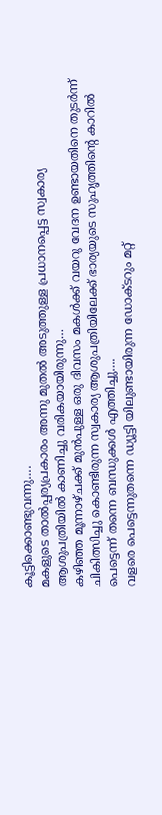കൂട്ടിക്കൊണ്ടുവന്നു….
മകളുടെ താൽപ്പര്യപ്രകാരം അന്നു മുതൽ അടുത്തുള്ള പ്രധാനപ്പെട്ട സ്വകാര്യ ആശുപത്രിയിൽ കാണിച്ചു വരികയായിരുന്നു…
കഴിഞ്ഞ മൂന്നാഴ്ചക്ക് മുൻപുള്ള ഒരു ദിവസം മകൾക്ക് വയറു വേദന ഉണ്ടായതിനെ തുടർന്ന് ചികിത്സിച്ചു കൊണ്ടിരുന്ന സ്വകാര്യ ആശുപത്രിയിലേക്ക് ഭാര്യയുടെ സുഹൃത്തിന്‍റെ കാറിൽ പെട്ടെന്ന് തന്നെ ബന്ധുക്കൾ എത്തിച്ചു….
വളരെ പെട്ടെന്നുതന്നെ ഡ്യൂട്ടി യിലുണ്ടായിരുന്ന ഡോക്ടറും മറ്റ്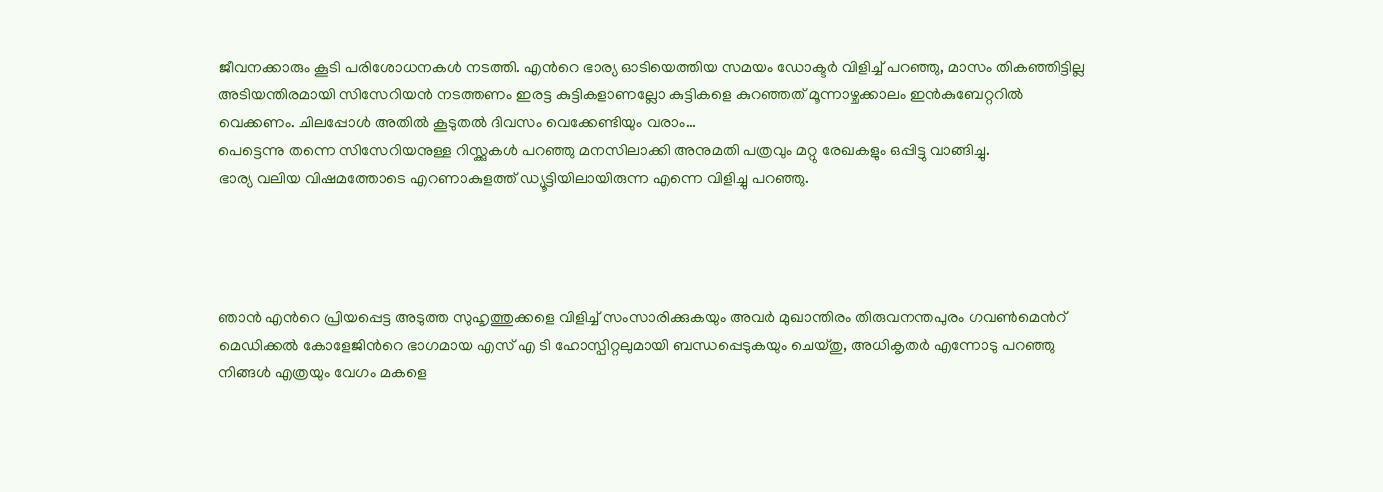ജീവനക്കാരും കൂടി പരിശോധനകൾ നടത്തി. എന്‍റെ ഭാര്യ ഓടിയെത്തിയ സമയം ഡോക്ടർ വിളിച്ച് പറഞ്ഞു, മാസം തികഞ്ഞിട്ടില്ല അടിയന്തിരമായി സിസേറിയൻ നടത്തണം ഇരട്ട കുട്ടികളാണല്ലോ കുട്ടികളെ കുറഞ്ഞത് മൂന്നാഴ്ചക്കാലം ഇൻകുബേറ്ററിൽ വെക്കണം. ചിലപ്പോൾ അതിൽ കൂടുതൽ ദിവസം വെക്കേണ്ടിയും വരാം…
പെട്ടെന്നു തന്നെ സിസേറിയനുള്ള റിസ്ക്കുകൾ പറഞ്ഞു മനസിലാക്കി അനുമതി പത്രവും മറ്റു രേഖകളും ഒപ്പിട്ടു വാങ്ങിച്ചു.
ഭാര്യ വലിയ വിഷമത്തോടെ എറണാകുളത്ത് ഡ്യൂട്ടിയിലായിരുന്ന എന്നെ വിളിച്ചു പറഞ്ഞു.




ഞാൻ എന്‍റെ പ്രിയപ്പെട്ട അടുത്ത സുഹൃത്തുക്കളെ വിളിച്ച് സംസാരിക്കുകയും അവർ മുഖാന്തിരം തിരുവനന്തപുരം ഗവണ്‍മെന്‍റ് മെഡിക്കൽ കോളേജിന്‍റെ ഭാഗമായ എസ് എ ടി ഹോസ്പിറ്റലുമായി ബന്ധപ്പെടുകയും ചെയ്തു, അധികൃതർ എന്നോടു പറഞ്ഞു നിങ്ങൾ എത്രയും വേഗം മകളെ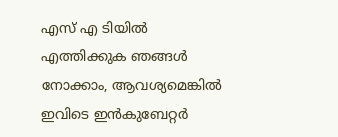എസ് എ ടിയിൽ എത്തിക്കുക ഞങ്ങൾ നോക്കാം, ആവശ്യമെങ്കിൽ ഇവിടെ ഇൻകുബേറ്റർ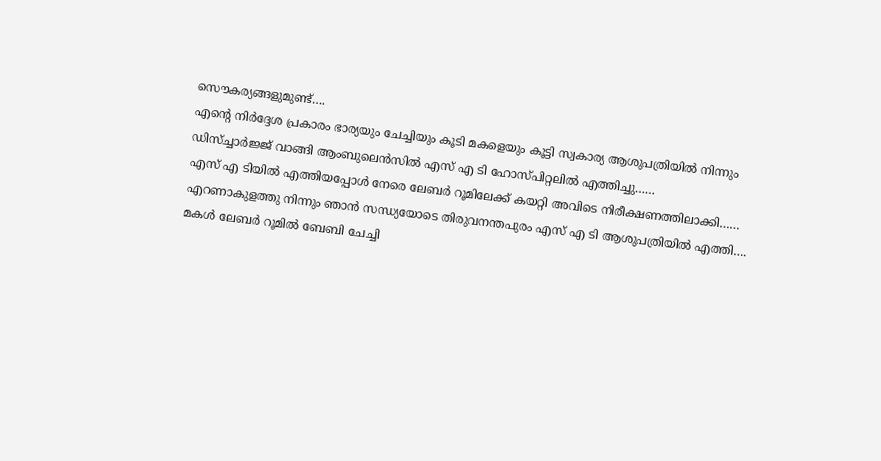സൌകര്യങ്ങളുമുണ്ട്….
എന്‍റെ നിർദ്ദേശ പ്രകാരം ഭാര്യയും ചേച്ചിയും കൂടി മകളെയും കൂട്ടി സ്വകാര്യ ആശുപത്രിയിൽ നിന്നും ഡിസ്ച്ചാർജ്ജ് വാങ്ങി ആംബുലെൻസിൽ എസ് എ ടി ഹോസ്പിറ്റലിൽ എത്തിച്ചു……
എസ് എ ടിയിൽ എത്തിയപ്പോൾ നേരെ ലേബർ റൂമിലേക്ക് കയറ്റി അവിടെ നിരീക്ഷണത്തിലാക്കി……
എറണാകുളത്തു നിന്നും ഞാൻ സന്ധ്യയോടെ തിരുവനന്തപുരം എസ് എ ടി ആശുപത്രിയിൽ എത്തി….
മകൾ ലേബർ റൂമിൽ ബേബി ചേച്ചി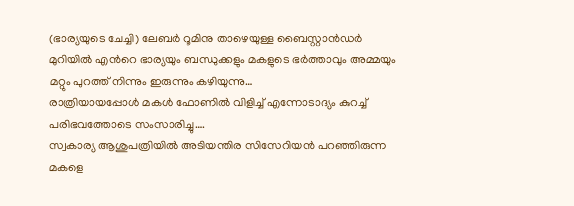(ഭാര്യയുടെ ചേച്ചി) ലേബർ റൂമിനു താഴെയുള്ള ബൈസ്റ്റാൻഡർ മുറിയിൽ എന്‍റെ ഭാര്യയും ബന്ധുക്കളും മകളുടെ ഭർത്താവും അമ്മയും മറ്റും പുറത്ത് നിന്നും ഇരുന്നും കഴിയുന്നു…
രാത്രിയായപ്പോൾ മകൾ ഫോണിൽ വിളിച്ച് എന്നോടാദ്യം കുറച്ച് പരിഭവത്തോടെ സംസാരിച്ചു….
സ്വകാര്യ ആശുപത്രിയിൽ അടിയന്തിര സിസേറിയൻ പറഞ്ഞിരുന്ന മകളെ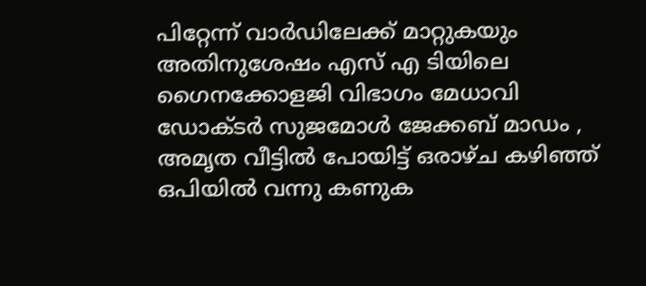പിറ്റേന്ന് വാർഡിലേക്ക് മാറ്റുകയും അതിനുശേഷം എസ് എ ടിയിലെ ഗൈനക്കോളജി വിഭാഗം മേധാവി ഡോക്ടർ സുജമോൾ ജേക്കബ് മാഡം , അമൃത വീട്ടിൽ പോയിട്ട് ഒരാഴ്ച കഴിഞ്ഞ് ഒപിയിൽ വന്നു കണുക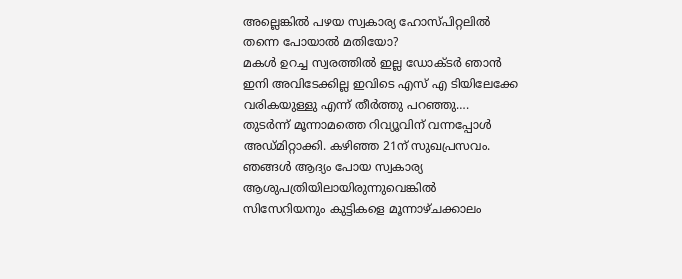അല്ലെങ്കിൽ പഴയ സ്വകാര്യ ഹോസ്പിറ്റലിൽ തന്നെ പോയാൽ മതിയോ?
മകൾ ഉറച്ച സ്വരത്തിൽ ഇല്ല ഡോക്ടർ ഞാൻ ഇനി അവിടേക്കില്ല ഇവിടെ എസ് എ ടിയിലേക്കേ വരികയുള്ളു എന്ന് തീർത്തു പറഞ്ഞു….
തുടർന്ന് മൂന്നാമത്തെ റിവ്യൂവിന് വന്നപ്പോൾ അഡ്മിറ്റാക്കി. കഴിഞ്ഞ 21ന് സുഖപ്രസവം.
ഞങ്ങൾ ആദ്യം പോയ സ്വകാര്യ ആശുപത്രിയിലായിരുന്നുവെങ്കിൽ സിസേറിയനും കുട്ടികളെ മൂന്നാഴ്ചക്കാലം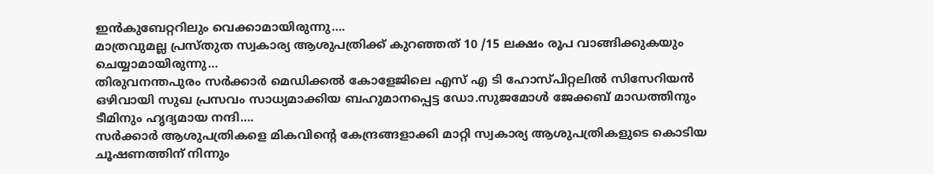ഇൻകുബേറ്ററിലും വെക്കാമായിരുന്നു….
മാത്രവുമല്ല പ്രസ്തുത സ്വകാര്യ ആശുപത്രിക്ക് കുറഞ്ഞത് 10 /15 ലക്ഷം രൂപ വാങ്ങിക്കുകയും ചെയ്യാമായിരുന്നു…
തിരുവനന്തപുരം സർക്കാർ മെഡിക്കൽ കോളേജിലെ എസ് എ ടി ഹോസ്പിറ്റലിൽ സിസേറിയൻ ഒഴിവായി സുഖ പ്രസവം സാധ്യമാക്കിയ ബഹുമാനപ്പെട്ട ഡോ.സുജമോൾ ജേക്കബ് മാഡത്തിനും ടീമിനും ഹൃദ്യമായ നന്ദി….
സർക്കാർ ആശുപത്രികളെ മികവിന്‍റെ കേന്ദ്രങ്ങളാക്കി മാറ്റി സ്വകാര്യ ആശുപത്രികളുടെ കൊടിയ ചൂഷണത്തിന് നിന്നും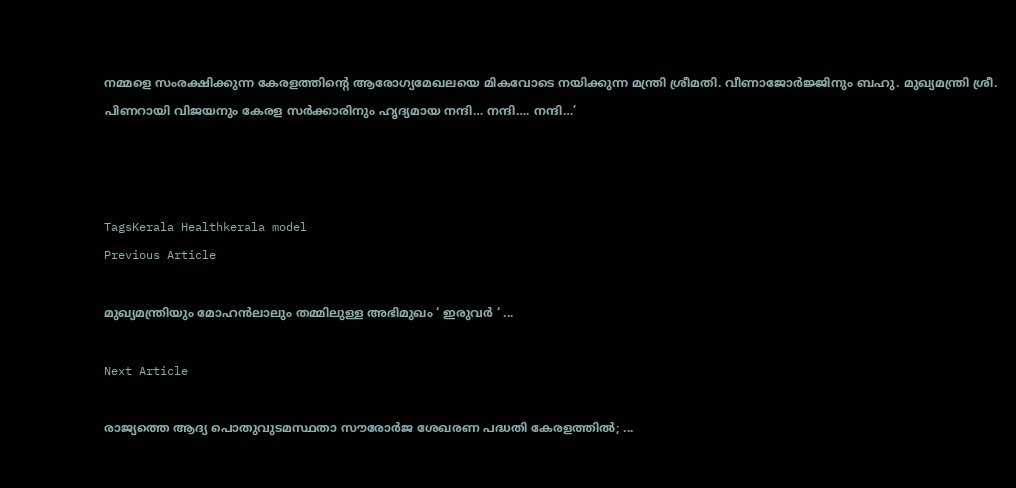നമ്മളെ സംരക്ഷിക്കുന്ന കേരളത്തിന്‍റെ ആരോഗ്യമേഖലയെ മികവോടെ നയിക്കുന്ന മന്ത്രി ശ്രീമതി. വീണാജോർജ്ജിനും ബഹു. മുഖ്യമന്ത്രി ശ്രീ. പിണറായി വിജയനും കേരള സർക്കാരിനും ഹൃദ്യമായ നന്ദി… നന്ദി…. നന്ദി…’



TagsKerala Healthkerala model
Previous Article

മുഖ്യമന്ത്രിയും മോഹൻലാലും തമ്മിലുള്ള അഭിമുഖം ‘ ഇരുവർ ‘ ...

Next Article

രാജ്യത്തെ ആദ്യ പൊതുവുടമസ്ഥതാ സൗരോർജ ശേഖരണ പദ്ധതി കേരളത്തിൽ; ...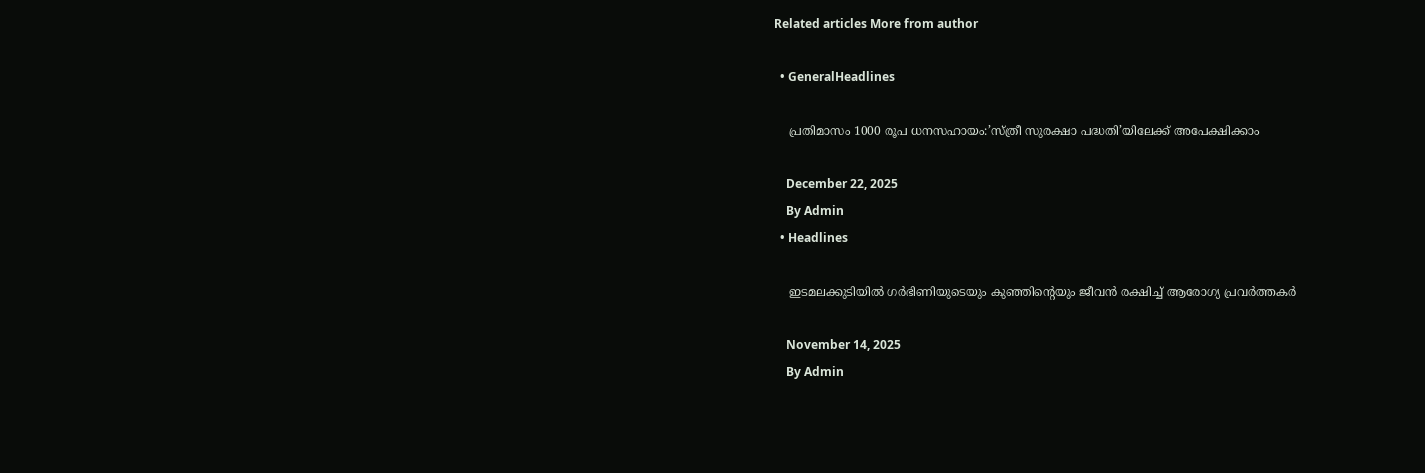Related articles More from author

  • GeneralHeadlines

    പ്രതിമാസം 1000 രൂപ ധനസഹായം:’സ്ത്രീ സുരക്ഷാ പദ്ധതി’യിലേക്ക് അപേക്ഷിക്കാം

    December 22, 2025
    By Admin
  • Headlines

    ഇടമലക്കുടിയില്‍ ഗര്‍ഭിണിയുടെയും കുഞ്ഞിൻ്റെയും ജീവന്‍ രക്ഷിച്ച് ആരോഗ്യ പ്രവര്‍ത്തകർ

    November 14, 2025
    By Admin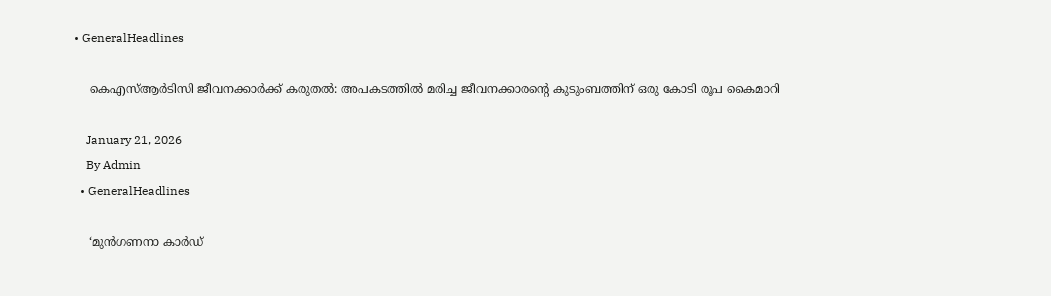• GeneralHeadlines

    കെഎസ്ആർടിസി ജീവനക്കാർക്ക് കരുതൽ: അപകടത്തിൽ മരിച്ച ജീവനക്കാരൻ്റെ കുടുംബത്തിന് ഒരു കോടി രൂപ കൈമാറി

    January 21, 2026
    By Admin
  • GeneralHeadlines

    ‘മുൻഗണനാ കാർഡ്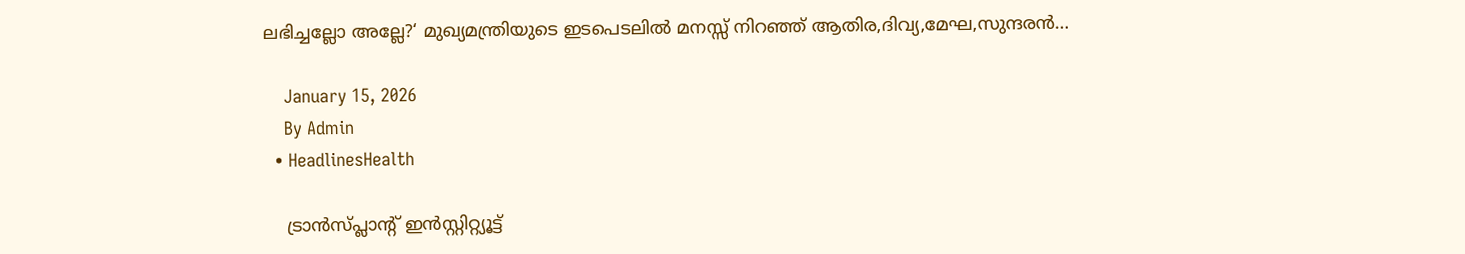ലഭിച്ചല്ലോ അല്ലേ?‘ മുഖ്യമന്ത്രിയുടെ ഇടപെടലിൽ മനസ്സ് നിറഞ്ഞ് ആതിര,ദിവ്യ,മേഘ,സുന്ദരൻ…

    January 15, 2026
    By Admin
  • HeadlinesHealth

    ട്രാൻസ്പ്ലാൻ്റ് ഇൻസ്റ്റിറ്റ്യൂട്ട്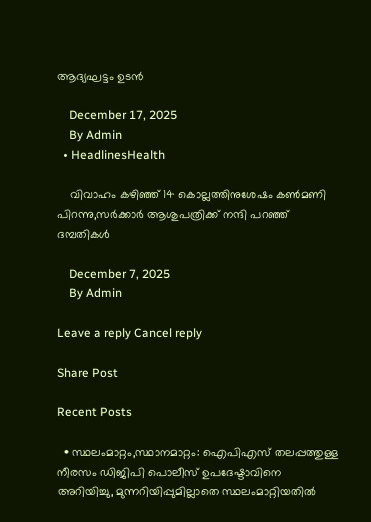ആദ്യഘട്ടം ഉടൻ

    December 17, 2025
    By Admin
  • HeadlinesHealth

    വിവാഹം കഴിഞ്ഞ് 14 കൊല്ലത്തിനുശേഷം കണ്‍മണി പിറന്നു,സർക്കാർ ആശുപത്രിക്ക് നന്ദി പറഞ്ഞ് ദമ്പതികള്‍

    December 7, 2025
    By Admin

Leave a reply Cancel reply

Share Post

Recent Posts

  • സ്ഥലംമാറ്റം,സ്ഥാനമാറ്റം: ഐപിഎസ് തലപ്പത്തുള്ള നീരസം ഡിജിപി പൊലീസ് ഉപദേഷ്ടാവിനെ അറിയിച്ചു, മുന്നറിയിപ്പുമില്ലാതെ സ്ഥലംമാറ്റിയതിൽ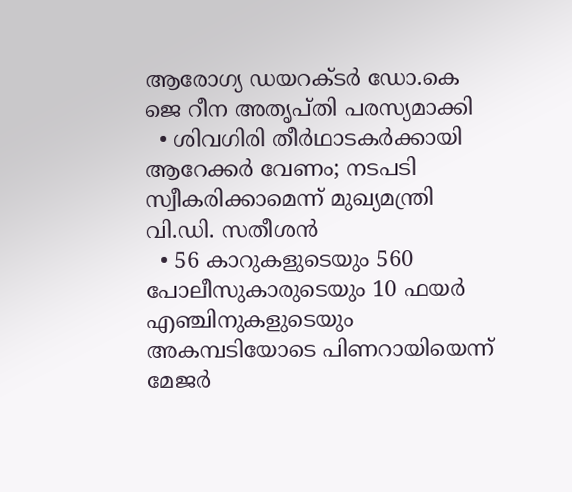ആരോഗ്യ ഡയറക്ടർ ഡോ.കെ ജെ റീന അതൃപ്തി പരസ്യമാക്കി
  • ശിവഗിരി തീർഥാടകർക്കായി ആറേക്കർ വേണം; നടപടി സ്വീകരിക്കാമെന്ന് മുഖ്യമന്ത്രി വി.ഡി. സതീശൻ
  • 56 കാറുകളുടെയും 560 പോലീസുകാരുടെയും 10 ഫയർ എഞ്ചിനുകളുടെയും അകമ്പടിയോടെ പിണറായിയെന്ന് മേജർ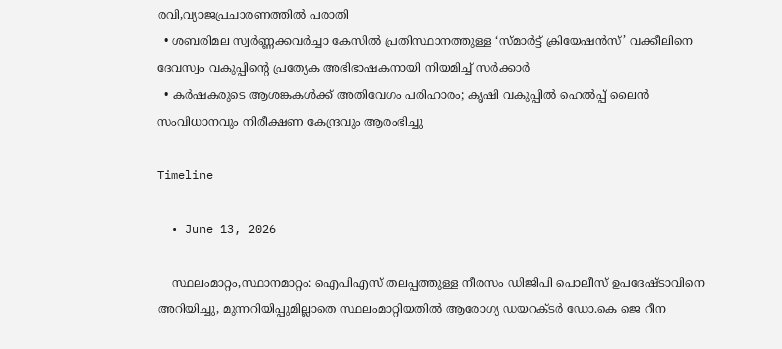രവി,വ്യാജപ്രചാരണത്തിൽ പരാതി
  • ശബരിമല സ്വർണ്ണക്കവർച്ചാ കേസിൽ പ്രതിസ്ഥാനത്തുള്ള ‘സ്മാർട്ട് ക്രിയേഷൻസ്’ വക്കീലിനെ ദേവസ്വം വകുപ്പിന്‍റെ പ്രത്യേക അഭിഭാഷകനായി നിയമിച്ച് സര്‍ക്കാര്‍
  • കർഷകരുടെ ആശങ്കകൾക്ക് അതിവേഗം പരിഹാരം; കൃഷി വകുപ്പിൽ ഹെൽപ്പ് ലൈൻ സംവിധാനവും നിരീക്ഷണ കേന്ദ്രവും ആരംഭിച്ചു

Timeline

  • June 13, 2026

    സ്ഥലംമാറ്റം,സ്ഥാനമാറ്റം: ഐപിഎസ് തലപ്പത്തുള്ള നീരസം ഡിജിപി പൊലീസ് ഉപദേഷ്ടാവിനെ അറിയിച്ചു, മുന്നറിയിപ്പുമില്ലാതെ സ്ഥലംമാറ്റിയതിൽ ആരോഗ്യ ഡയറക്ടർ ഡോ.കെ ജെ റീന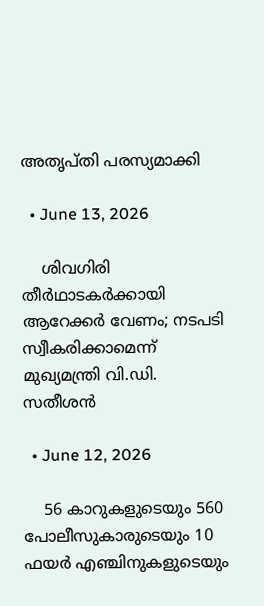അതൃപ്തി പരസ്യമാക്കി

  • June 13, 2026

    ശിവഗിരി തീർഥാടകർക്കായി ആറേക്കർ വേണം; നടപടി സ്വീകരിക്കാമെന്ന് മുഖ്യമന്ത്രി വി.ഡി. സതീശൻ

  • June 12, 2026

    56 കാറുകളുടെയും 560 പോലീസുകാരുടെയും 10 ഫയർ എഞ്ചിനുകളുടെയും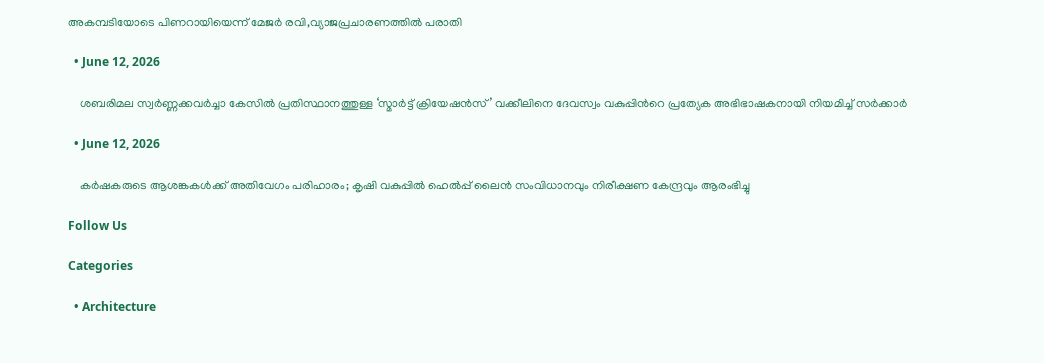അകമ്പടിയോടെ പിണറായിയെന്ന് മേജർ രവി,വ്യാജപ്രചാരണത്തിൽ പരാതി

  • June 12, 2026

    ശബരിമല സ്വർണ്ണക്കവർച്ചാ കേസിൽ പ്രതിസ്ഥാനത്തുള്ള ‘സ്മാർട്ട് ക്രിയേഷൻസ്’ വക്കീലിനെ ദേവസ്വം വകുപ്പിന്‍റെ പ്രത്യേക അഭിഭാഷകനായി നിയമിച്ച് സര്‍ക്കാര്‍

  • June 12, 2026

    കർഷകരുടെ ആശങ്കകൾക്ക് അതിവേഗം പരിഹാരം; കൃഷി വകുപ്പിൽ ഹെൽപ്പ് ലൈൻ സംവിധാനവും നിരീക്ഷണ കേന്ദ്രവും ആരംഭിച്ചു

Follow Us

Categories

  • Architecture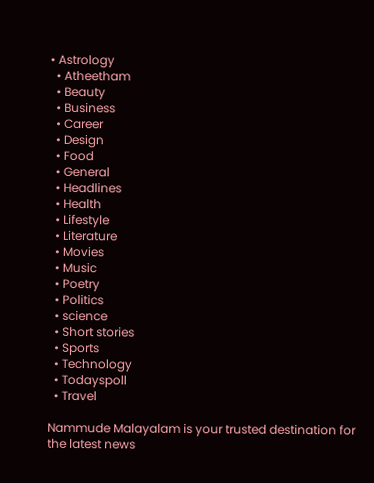• Astrology
  • Atheetham
  • Beauty
  • Business
  • Career
  • Design
  • Food
  • General
  • Headlines
  • Health
  • Lifestyle
  • Literature
  • Movies
  • Music
  • Poetry
  • Politics
  • science
  • Short stories
  • Sports
  • Technology
  • Todayspoll
  • Travel

Nammude Malayalam is your trusted destination for the latest news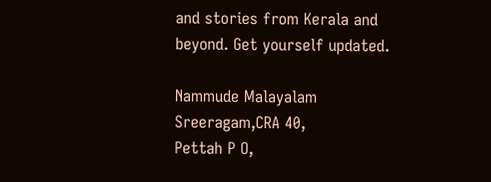and stories from Kerala and beyond. Get yourself updated.

Nammude Malayalam
Sreeragam,CRA 40,
Pettah P O,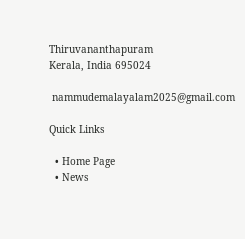Thiruvananthapuram
Kerala, India 695024

 nammudemalayalam2025@gmail.com

Quick Links

  • Home Page
  • News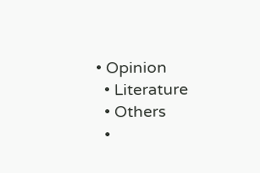• Opinion
  • Literature
  • Others
  •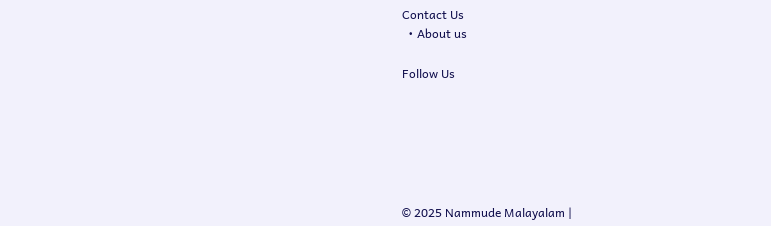Contact Us
  • About us

Follow Us






© 2025 Nammude Malayalam |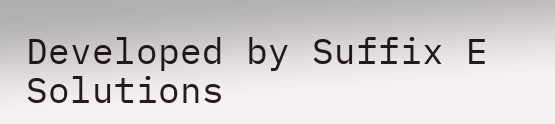Developed by Suffix E Solutions